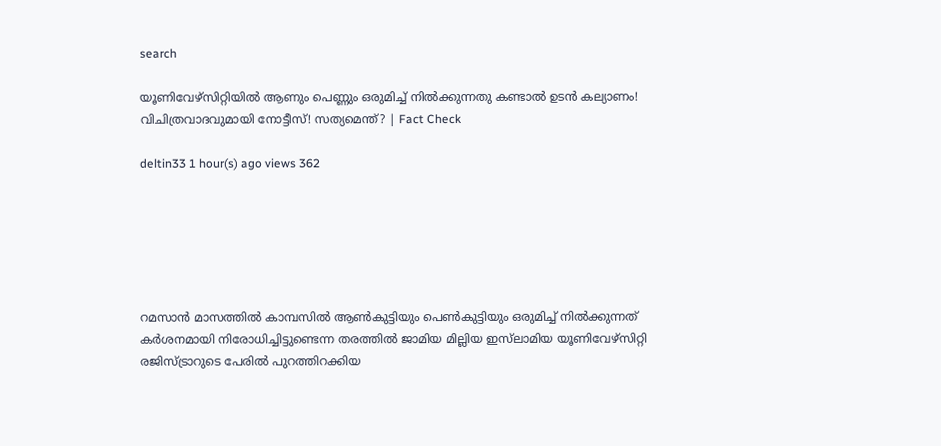search

യൂണിവേഴ്‌സിറ്റിയിൽ ആണും പെണ്ണും ഒരുമിച്ച് നിൽക്കുന്നതു കണ്ടാൽ ഉടൻ കല്യാണം! വിചിത്രവാദവുമായി നോട്ടീസ്! സത്യമെന്ത്? | Fact Check

deltin33 1 hour(s) ago views 362






റമസാൻ മാസത്തിൽ കാമ്പസിൽ ആൺകുട്ടിയും പെൺകുട്ടിയും ഒരുമിച്ച് നിൽക്കുന്നത് കർശനമായി നിരോധിച്ചിട്ടുണ്ടെന്ന തരത്തിൽ ജാമിയ മില്ലിയ ഇസ്‌ലാമിയ യൂണിവേഴ്സിറ്റി രജിസ്ട്രാറുടെ പേരിൽ പുറത്തിറക്കിയ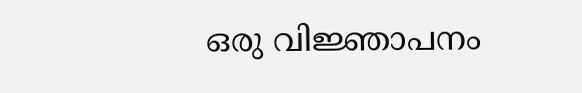ഒരു വിജ്ഞാപനം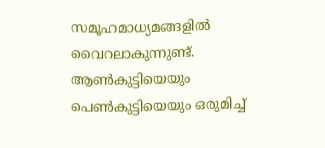സമൂഹമാധ്യമങ്ങളിൽ വൈറലാകുന്നുണ്ട്.  ആൺകുട്ടിയെയും പെൺകുട്ടിയെയും ഒരുമിച്ച്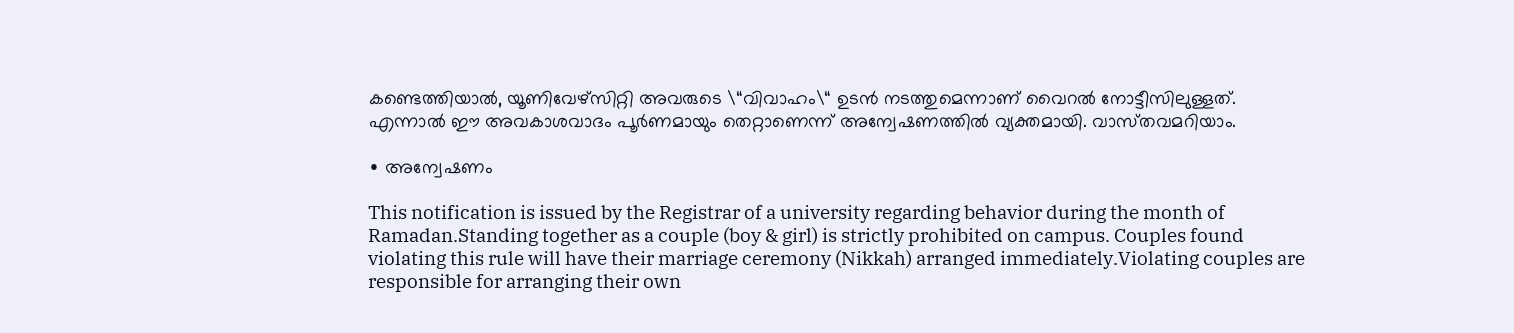കണ്ടെത്തിയാൽ, യൂണിവേഴ്സിറ്റി അവരുടെ \“വിവാഹം\“ ഉടൻ നടത്തുമെന്നാണ് വൈറൽ നോട്ടീസിലുള്ളത്. എന്നാൽ ഈ അവകാശവാദം പൂർണമായും തെറ്റാണെന്ന് അന്വേഷണത്തിൽ വ്യക്തമായി. വാസ്‌തവമറിയാം.

∙ അന്വേഷണം

This notification is issued by the Registrar of a university regarding behavior during the month of Ramadan.Standing together as a couple (boy & girl) is strictly prohibited on campus. Couples found violating this rule will have their marriage ceremony (Nikkah) arranged immediately.Violating couples are responsible for arranging their own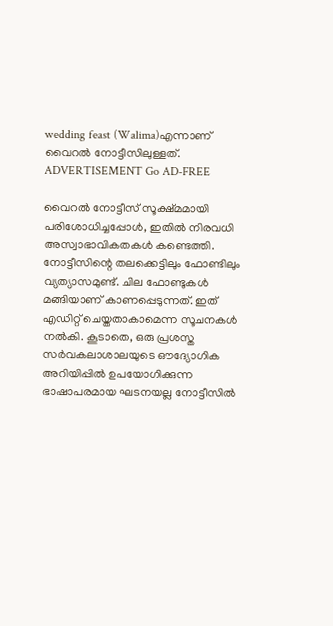wedding feast (Walima)എന്നാണ് വൈറൽ നോട്ടീസിലുള്ളത്.   ADVERTISEMENT Go AD-FREE

വൈറൽ നോട്ടീസ് സൂക്ഷ്മമായി പരിശോധിച്ചപ്പോൾ, ഇതിൽ നിരവധി അസ്വാഭാവികതകൾ കണ്ടെത്തി. നോട്ടീസിന്റെ തലക്കെട്ടിലും ഫോണ്ടിലും വ്യത്യാസമുണ്ട്. ചില ഫോണ്ടുകൾ മങ്ങിയാണ് കാണപ്പെടുന്നത്. ഇത് എഡിറ്റ് ചെയ്തതാകാമെന്ന സൂചനകൾ നൽകി. കൂടാതെ, ഒരു പ്രശസ്ത സർവകലാശാലയുടെ ഔദ്യോഗിക അറിയിപ്പിൽ ഉപയോഗിക്കുന്ന ഭാഷാപരമായ ഘടനയല്ല നോട്ടീസില്‍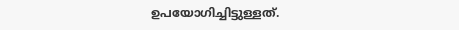ഉപയോഗിച്ചിട്ടുള്ളത്.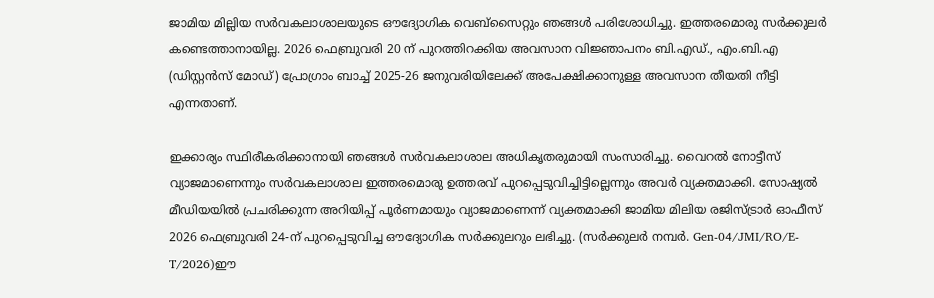ജാമിയ മില്ലിയ സർവകലാശാലയുടെ ഔദ്യോഗിക വെബ്‌സൈറ്റും ഞങ്ങൾ പരിശോധിച്ചു. ഇത്തരമൊരു സർക്കുലർ കണ്ടെത്താനായില്ല. 2026 ഫെബ്രുവരി 20 ന് പുറത്തിറക്കിയ അവസാന വിജ്ഞാപനം ബി.എഡ്., എം.ബി.എ (ഡിസ്റ്റൻസ് മോഡ്) പ്രോഗ്രാം ബാച്ച് 2025-26 ജനുവരിയിലേക്ക് അപേക്ഷിക്കാനുള്ള അവസാന തീയതി നീട്ടി എന്നതാണ്.

ഇക്കാര്യം സ്ഥിരീകരിക്കാനായി ഞങ്ങൾ സർവകലാശാല അധികൃതരുമായി സംസാരിച്ചു. വൈറൽ നോട്ടീസ് വ്യാജമാണെന്നും സർവകലാശാല ഇത്തരമൊരു ഉത്തരവ് പുറപ്പെടുവിച്ചിട്ടില്ലെന്നും അവർ വ്യക്തമാക്കി. സോഷ്യൽ മീഡിയയിൽ പ്രചരിക്കുന്ന അറിയിപ്പ് പൂർണമായും വ്യാജമാണെന്ന് വ്യക്തമാക്കി ജാമിയ മിലിയ രജിസ്ട്രാർ ഓഫീസ് 2026 ഫെബ്രുവരി 24-ന് പുറപ്പെടുവിച്ച ഔദ്യോഗിക സർക്കുലറും ലഭിച്ചു. (സർക്കുലർ നമ്പർ. Gen-04/JMI/RO/E-T/2026)ഈ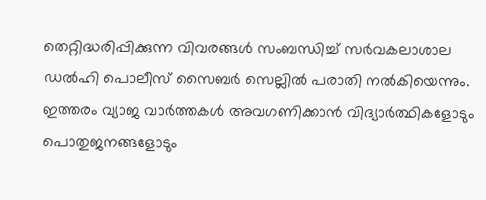തെറ്റിദ്ധരിപ്പിക്കുന്ന വിവരങ്ങൾ സംബന്ധിച്ച് സർവകലാശാല  ഡൽഹി പൊലീസ് സൈബർ സെല്ലിൽ പരാതി നൽകിയെന്നും. ഇത്തരം വ്യാജ വാർത്തകൾ അവഗണിക്കാൻ വിദ്യാർത്ഥികളോടും പൊതുജനങ്ങളോടും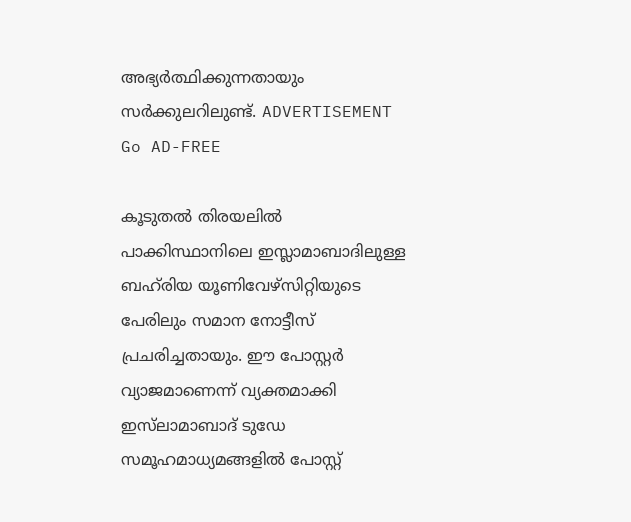അഭ്യർത്ഥിക്കുന്നതായും സർക്കുലറിലുണ്ട്. ADVERTISEMENT Go AD-FREE

കൂടുതൽ തിരയലിൽ പാക്കിസ്ഥാനിലെ ഇസ്ലാമാബാദിലുള്ള ബഹ്‌രിയ യൂണിവേഴ്‌സിറ്റിയുടെ പേരിലും സമാന നോട്ടീസ് പ്രചരിച്ചതായും. ഈ പോസ്റ്റർ വ്യാജമാണെന്ന് വ്യക്തമാക്കി ഇസ്‌ലാമാബാ‌ദ് ടുഡേ സമൂഹമാധ്യമങ്ങളിൽ പോസ്റ്റ്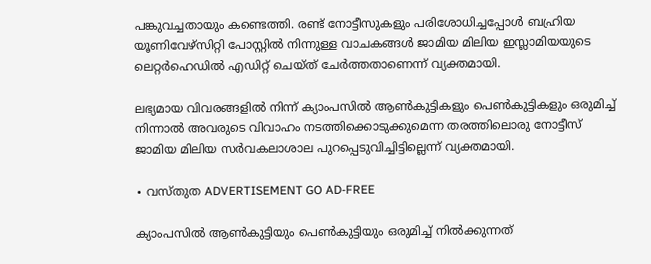പങ്കുവച്ചതായും കണ്ടെത്തി. രണ്ട് നോട്ടീസുകളും പരിശോധിച്ചപ്പോൾ ബഹ്രിയ യൂണിവേഴ്‌സിറ്റി പോസ്റ്റിൽ നിന്നുള്ള വാചകങ്ങൾ ജാമിയ മിലിയ ഇസ്ലാമിയയുടെ ലെറ്റർഹെഡിൽ എഡിറ്റ് ചെയ്ത് ചേർ‌ത്തതാണെന്ന് വ്യക്തമായി.

ലഭ്യമായ വിവരങ്ങളിൽ നിന്ന് ക്യാംപസിൽ ആൺകുട്ടികളും പെൺകുട്ടികളും ഒരുമിച്ച് നിന്നാൽ അവരുടെ വിവാഹം നടത്തിക്കൊടുക്കുമെന്ന തരത്തിലൊരു നോട്ടീസ്  ജാമിയ മിലിയ സർവകലാശാല പുറപ്പെടുവിച്ചിട്ടില്ലെന്ന് വ്യക്തമായി.

∙ വസ്‌തുത ADVERTISEMENT GO AD-FREE

ക്യാംപസിൽ ആൺകുട്ടിയും പെൺകുട്ടിയും ഒരുമിച്ച് നിൽക്കുന്നത്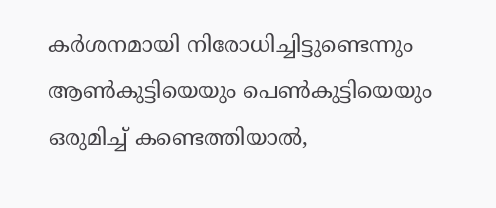കർശനമായി നിരോധിച്ചിട്ടുണ്ടെന്നും ആൺകുട്ടിയെയും പെൺകുട്ടിയെയും ഒരുമിച്ച് കണ്ടെത്തിയാൽ,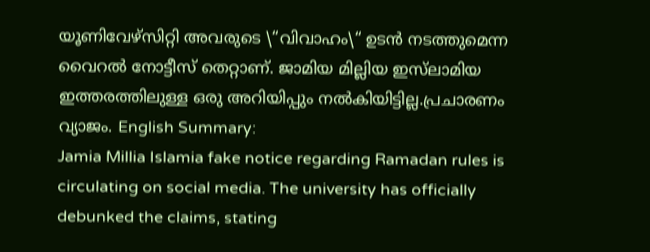യൂണിവേഴ്സിറ്റി അവരുടെ \“വിവാഹം\“ ഉടൻ നടത്തുമെന്ന വൈറൽ നോട്ടീസ് തെറ്റാണ്. ജാമിയ മില്ലിയ ഇസ്‌ലാമിയ ഇത്തരത്തിലുള്ള ഒരു അറിയിപ്പും നൽകിയിട്ടില്ല.പ്രചാരണം വ്യാജം. English Summary:
Jamia Millia Islamia fake notice regarding Ramadan rules is circulating on social media. The university has officially debunked the claims, stating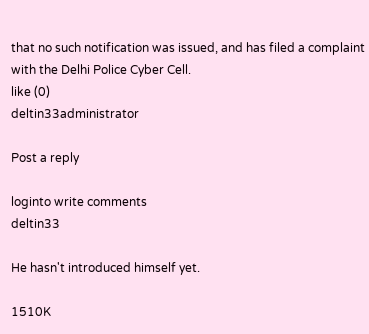that no such notification was issued, and has filed a complaint with the Delhi Police Cyber Cell.
like (0)
deltin33administrator

Post a reply

loginto write comments
deltin33

He hasn't introduced himself yet.

1510K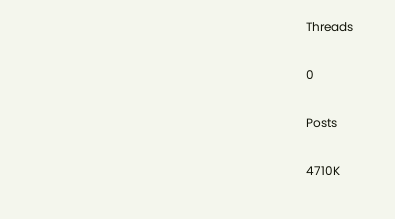Threads

0

Posts

4710K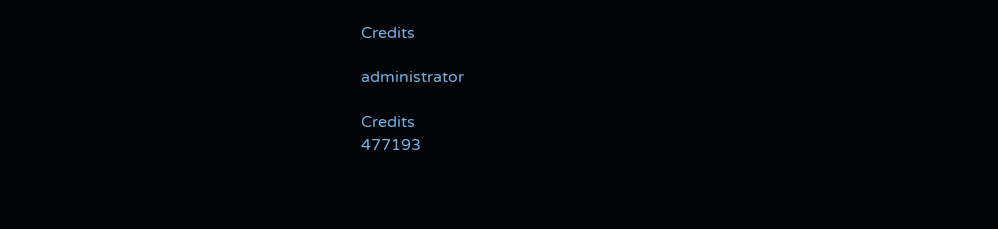Credits

administrator

Credits
477193